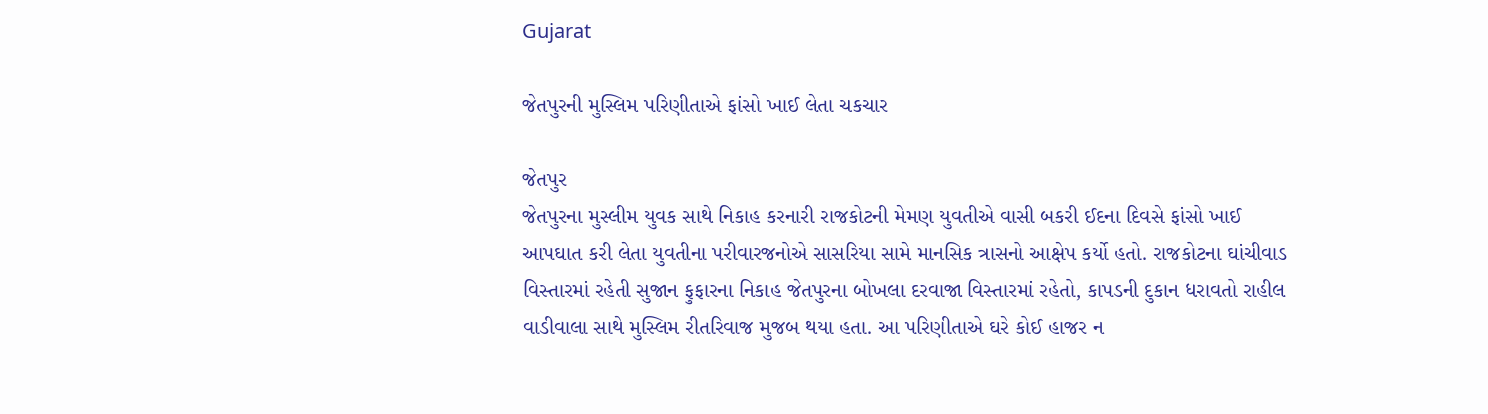Gujarat

જેતપુરની મુસ્લિમ પરિણીતાએ ફાંસો ખાઈ લેતા ચકચાર

જેતપુર
જેતપુરના મુસ્લીમ યુવક સાથે નિકાહ કરનારી રાજકોટની મેમણ યુવતીએ વાસી બકરી ઈદના દિવસે ફાંસો ખાઈ આપઘાત કરી લેતા યુવતીના પરીવારજનોએ સાસરિયા સામે માનસિક ત્રાસનો આક્ષેપ કર્યો હતો. રાજકોટના ઘાંચીવાડ વિસ્તારમાં રહેતી સુજાન ફુફારના નિકાહ જેતપુરના બોખલા દરવાજા વિસ્તારમાં રહેતો, કાપડની દુકાન ધરાવતો રાહીલ વાડીવાલા સાથે મુસ્લિમ રીતરિવાજ મુજબ થયા હતા. આ પરિણીતાએ ઘરે કોઈ હાજર ન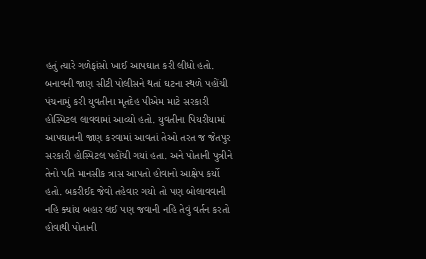હતું ત્યારે ગળેફાંસો ખાઈ આપઘાત કરી લીધો હતો. બનાવની જાણ સીટી પોલીસને થતાં ઘટના સ્થળે પહોંચી પંચનામું કરી યુવતીના મૃતદેહ પીએમ માટે સરકારી હોસ્પિટલ લાવવામાં આવ્યો હતો. યુવતીના પિયરીયામાં આપઘાતની જાણ કરવામાં આવતાં તેઓ તરત જ જેતપુર સરકારી હોસ્પિટલ પહોંચી ગયાં હતા. અને પોતાની પુત્રીને તેનો પતિ માનસીક ત્રાસ આપતો હોવાનો આક્ષેપ કર્યો હતો. બકરીઈદ જેવો તહેવાર ગયો તો પણ બોલાવવાની નહિ ક્યાંય બહાર લઈ પણ જવાની નહિ તેવું વર્તન કરતો હોવાથી પોતાની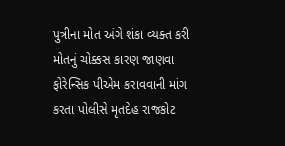પુત્રીના મોત અંગે શંકા વ્યક્ત કરી મોતનું ચોક્કસ કારણ જાણવા ફોરેન્સિક પીએમ કરાવવાની માંગ કરતા પોલીસે મૃતદેહ રાજકોટ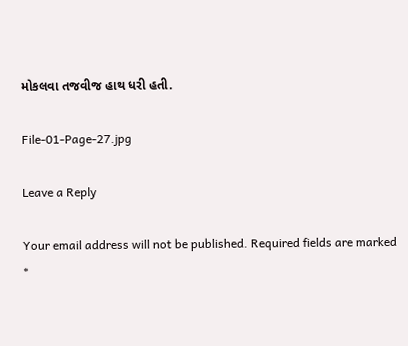મોકલવા તજવીજ હાથ ધરી હતી.

File-01-Page-27.jpg

Leave a Reply

Your email address will not be published. Required fields are marked *